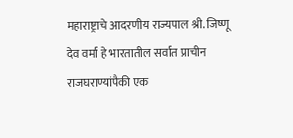महाराष्ट्राचे आदरणीय राज्यपाल श्री. जिष्णू देव वर्मा हे भारतातील सर्वात प्राचीन राजघराण्यांपैकी एक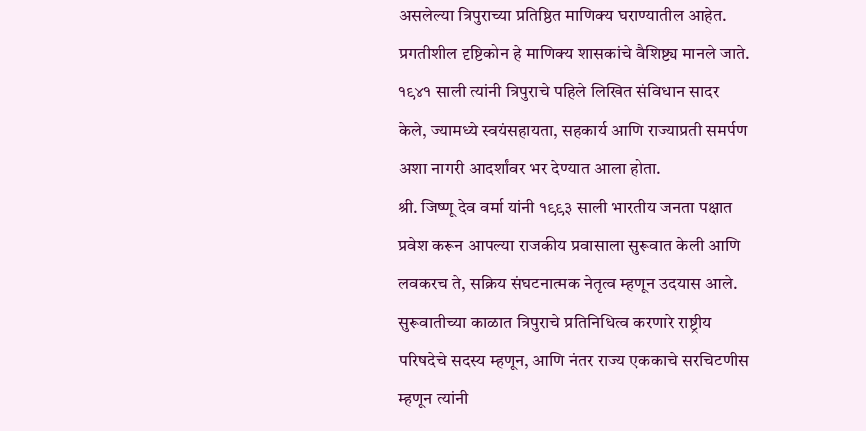असलेल्या त्रिपुराच्या प्रतिष्ठित माणिक्य घराण्यातील आहेत. प्रगतीशील दृष्टिकोन हे माणिक्य शासकांचे वैशिष्ट्य मानले जाते. १९४१ साली त्यांनी त्रिपुराचे पहिले लिखित संविधान सादर केले, ज्यामध्ये स्वयंसहायता, सहकार्य आणि राज्याप्रती समर्पण अशा नागरी आदर्शांवर भर देण्यात आला होता.
श्री. जिष्णू देव वर्मा यांनी १९९३ साली भारतीय जनता पक्षात प्रवेश करून आपल्या राजकीय प्रवासाला सुरूवात केली आणि लवकरच ते, सक्रिय संघटनात्मक नेतृत्व म्हणून उदयास आले. सुरूवातीच्या काळात त्रिपुराचे प्रतिनिधित्व करणारे राष्ट्रीय परिषदेचे सदस्य म्हणून, आणि नंतर राज्य एककाचे सरचिटणीस म्हणून त्यांनी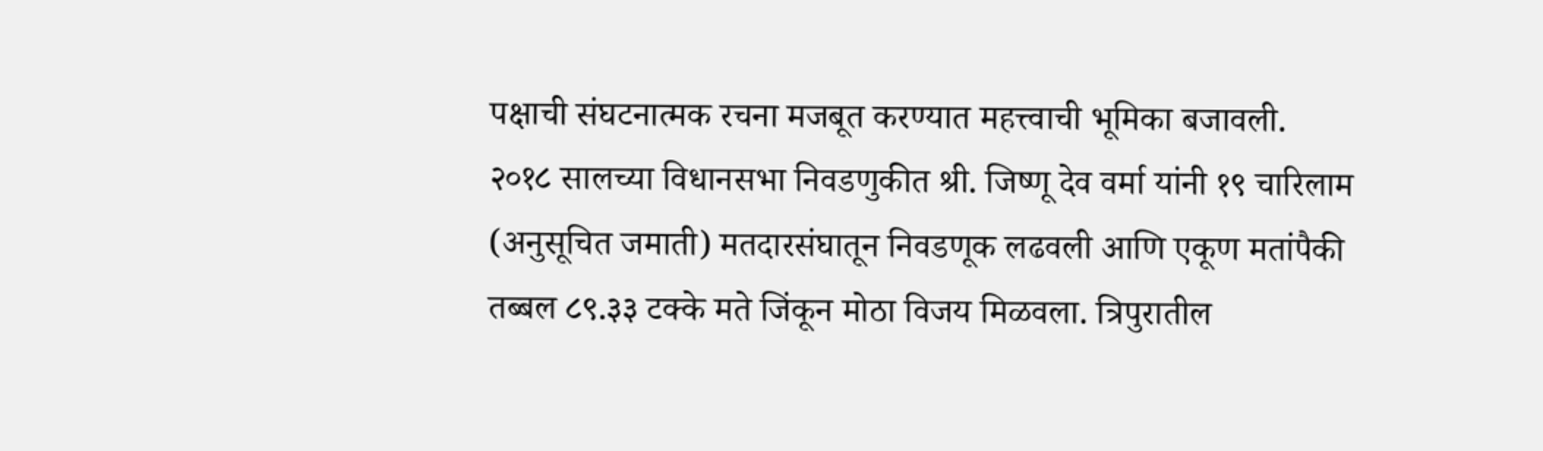पक्षाची संघटनात्मक रचना मजबूत करण्यात महत्त्वाची भूमिका बजावली.
२०१८ सालच्या विधानसभा निवडणुकीत श्री. जिष्णू देव वर्मा यांनी १९ चारिलाम (अनुसूचित जमाती) मतदारसंघातून निवडणूक लढवली आणि एकूण मतांपैकी तब्बल ८९.३३ टक्के मते जिंकून मोठा विजय मिळवला. त्रिपुरातील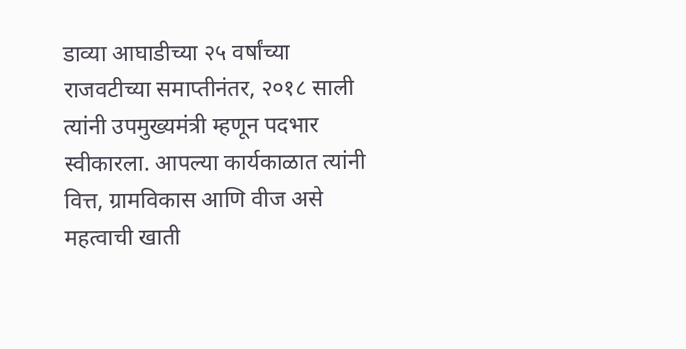डाव्या आघाडीच्या २५ वर्षांच्या राजवटीच्या समाप्तीनंतर, २०१८ साली त्यांनी उपमुख्यमंत्री म्हणून पदभार स्वीकारला. आपल्या कार्यकाळात त्यांनी वित्त, ग्रामविकास आणि वीज असे महत्वाची खाती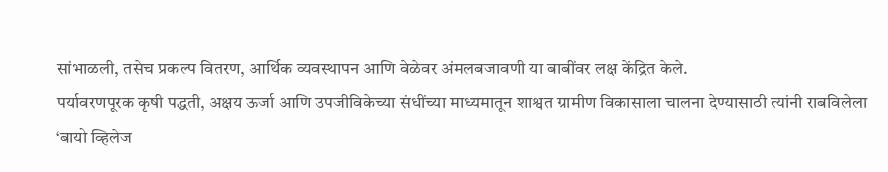सांभाळली, तसेच प्रकल्प वितरण, आर्थिक व्यवस्थापन आणि वेळेवर अंमलबजावणी या बाबींवर लक्ष केंद्रित केले.
पर्यावरणपूरक कृषी पद्धती, अक्षय ऊर्जा आणि उपजीविकेच्या संधींच्या माध्यमातून शाश्वत ग्रामीण विकासाला चालना देण्यासाठी त्यांनी राबविलेला ‘बायो व्हिलेज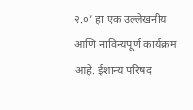२.०’ हा एक उल्लेखनीय आणि नाविन्यपूर्ण कार्यक्रम आहे. ईशान्य परिषद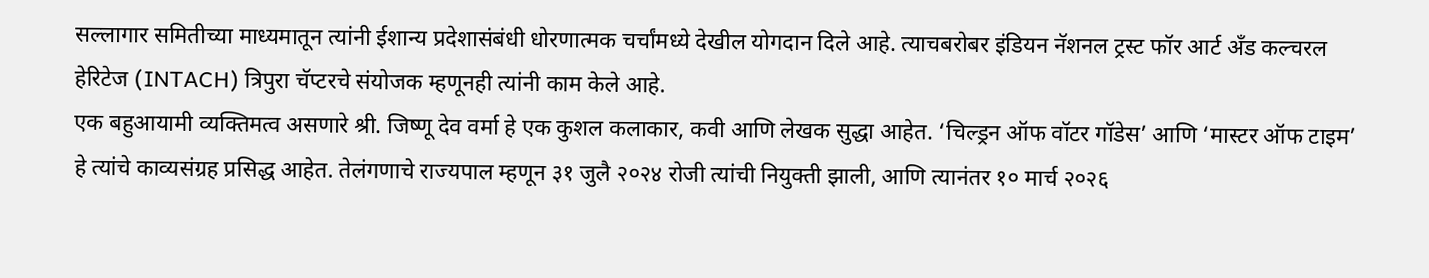सल्लागार समितीच्या माध्यमातून त्यांनी ईशान्य प्रदेशासंबंधी धोरणात्मक चर्चांमध्ये देखील योगदान दिले आहे. त्याचबरोबर इंडियन नॅशनल ट्रस्ट फॉर आर्ट अँड कल्चरल हेरिटेज (INTACH) त्रिपुरा चॅप्टरचे संयोजक म्हणूनही त्यांनी काम केले आहे.
एक बहुआयामी व्यक्तिमत्व असणारे श्री. जिष्णू देव वर्मा हे एक कुशल कलाकार, कवी आणि लेखक सुद्धा आहेत. ‘चिल्ड्रन ऑफ वॉटर गॉडेस’ आणि ‘मास्टर ऑफ टाइम’ हे त्यांचे काव्यसंग्रह प्रसिद्ध आहेत. तेलंगणाचे राज्यपाल म्हणून ३१ जुलै २०२४ रोजी त्यांची नियुक्ती झाली, आणि त्यानंतर १० मार्च २०२६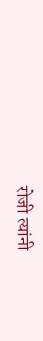रोजी त्यांनी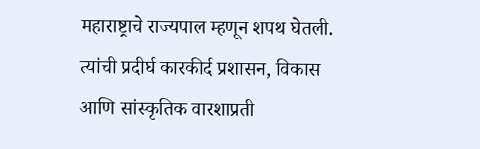महाराष्ट्राचे राज्यपाल म्हणून शपथ घेतली. त्यांची प्रदीर्घ कारकीर्द प्रशासन, विकास आणि सांस्कृतिक वारशाप्रती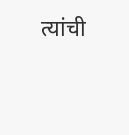त्यांची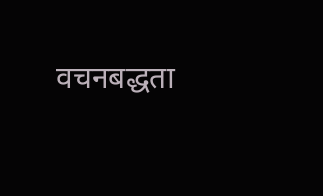वचनबद्धता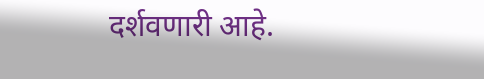दर्शवणारी आहे.